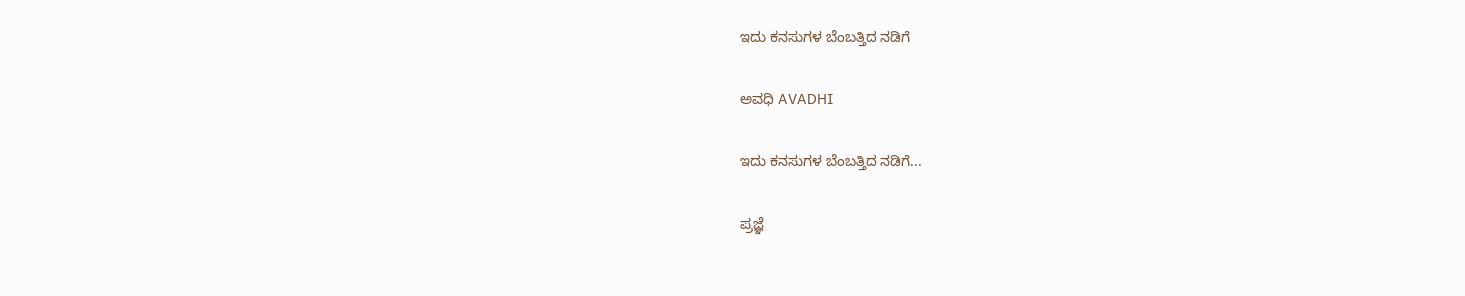ಇದು ಕನಸುಗಳ ಬೆಂಬತ್ತಿದ ನಡಿಗೆ‍

ಅವಧಿ AVADHI

ಇದು ಕನಸುಗಳ ಬೆಂಬತ್ತಿದ ನಡಿಗೆ...

ಪ್ರಜ್ಞೆ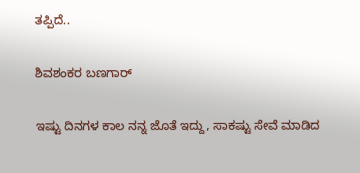ತಪ್ಪಿದೆ..

ಶಿವಶಂಕರ ಬಣಗಾರ್

ಇಷ್ಟು ದಿನಗಳ ಕಾಲ ನನ್ನ ಜೊತೆ ಇದ್ದು, ಸಾಕಷ್ಟು ಸೇವೆ ಮಾಡಿದ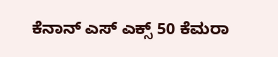ಕೆನಾನ್ ಎಸ್ ಎಕ್ಸ್ 50 ಕೆಮರಾ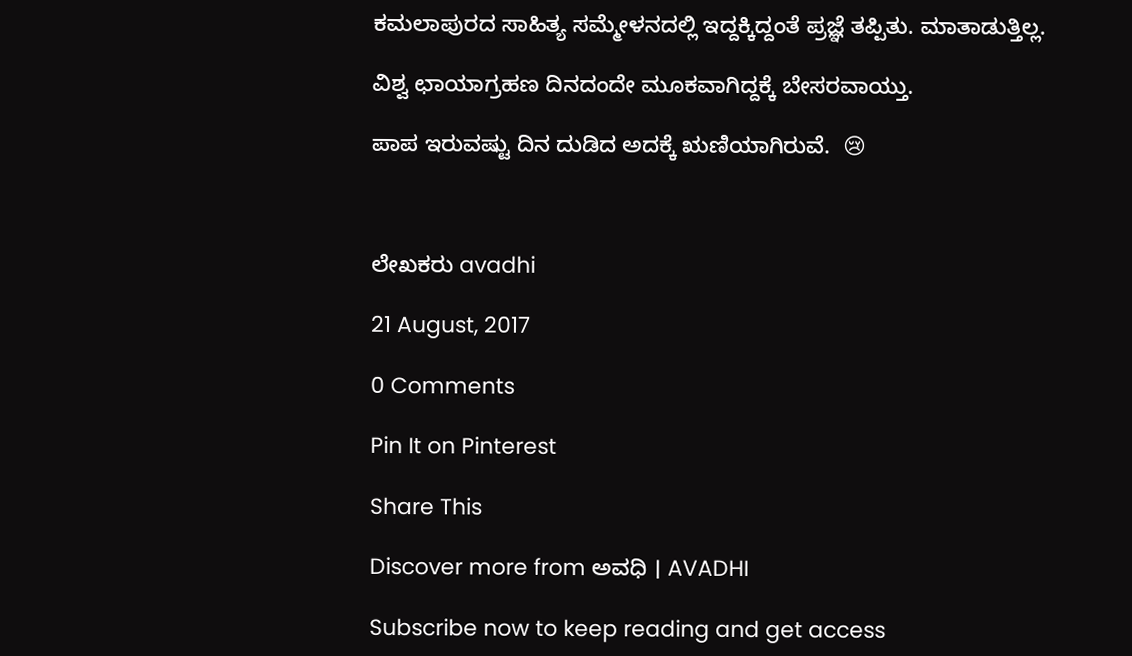ಕಮಲಾಪುರದ ಸಾಹಿತ್ಯ ಸಮ್ಮೇಳನದಲ್ಲಿ ಇದ್ದಕ್ಕಿದ್ದಂತೆ ಪ್ರಜ್ಞೆ ತಪ್ಪಿತು. ಮಾತಾಡುತ್ತಿಲ್ಲ.

ವಿಶ್ವ ಛಾಯಾಗ್ರಹಣ ದಿನದಂದೇ ಮೂಕವಾಗಿದ್ದಕ್ಕೆ ಬೇಸರವಾಯ್ತು.

ಪಾಪ ಇರುವಷ್ಟು ದಿನ ದುಡಿದ ಅದಕ್ಕೆ ಋಣಿಯಾಗಿರುವೆ.  😢



ಲೇಖಕರು avadhi

21 August, 2017

0 Comments

Pin It on Pinterest

Share This

Discover more from ಅವಧಿ । AVADHI

Subscribe now to keep reading and get access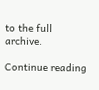to the full archive.

Continue reading